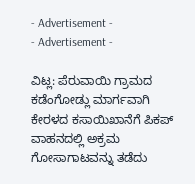- Advertisement -
- Advertisement -

ವಿಟ್ಲ: ಪೆರುವಾಯಿ ಗ್ರಾಮದ ಕಡೆಂಗೋಡ್ಲು ಮಾರ್ಗವಾಗಿ ಕೇರಳದ ಕಸಾಯಿಖಾನೆಗೆ ಪಿಕಪ್ ವಾಹನದಲ್ಲಿ ಅಕ್ರಮ ಗೋಸಾಗಾಟವನ್ನು ತಡೆದು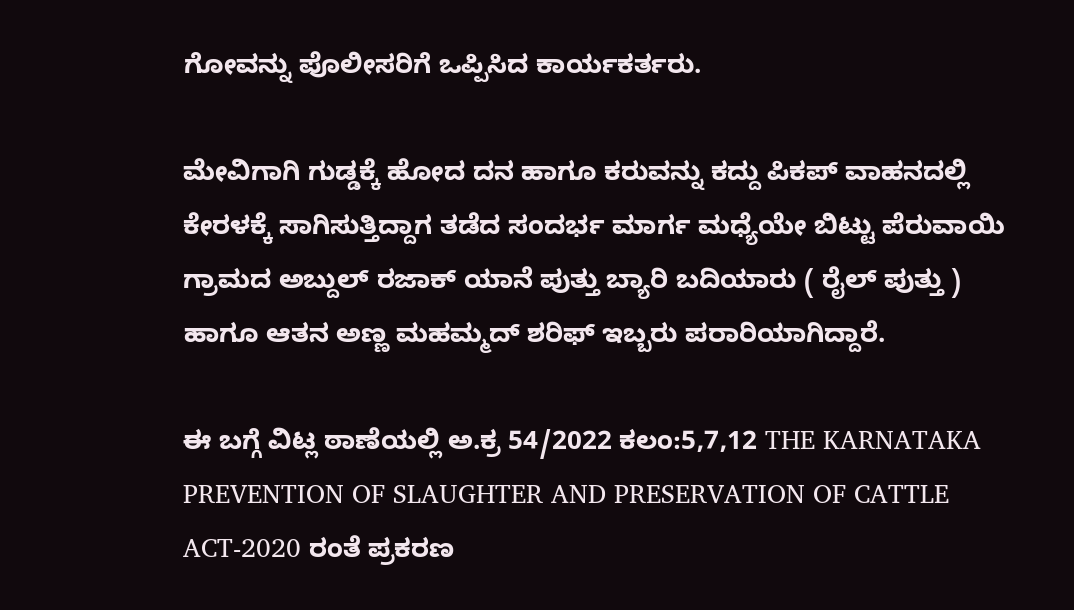ಗೋವನ್ನು ಪೊಲೀಸರಿಗೆ ಒಪ್ಪಿಸಿದ ಕಾರ್ಯಕರ್ತರು.

ಮೇವಿಗಾಗಿ ಗುಡ್ಡಕ್ಕೆ ಹೋದ ದನ ಹಾಗೂ ಕರುವನ್ನು ಕದ್ದು ಪಿಕಪ್ ವಾಹನದಲ್ಲಿ ಕೇರಳಕ್ಕೆ ಸಾಗಿಸುತ್ತಿದ್ದಾಗ ತಡೆದ ಸಂದರ್ಭ ಮಾರ್ಗ ಮಧ್ಯೆಯೇ ಬಿಟ್ಟು ಪೆರುವಾಯಿ ಗ್ರಾಮದ ಅಬ್ದುಲ್ ರಜಾಕ್ ಯಾನೆ ಪುತ್ತು ಬ್ಯಾರಿ ಬದಿಯಾರು ( ರೈಲ್ ಪುತ್ತು ) ಹಾಗೂ ಆತನ ಅಣ್ಣ ಮಹಮ್ಮದ್ ಶರಿಫ್ ಇಬ್ಬರು ಪರಾರಿಯಾಗಿದ್ದಾರೆ.

ಈ ಬಗ್ಗೆ ವಿಟ್ಲ ಠಾಣೆಯಲ್ಲಿ ಅ.ಕ್ರ 54/2022 ಕಲಂ:5,7,12 THE KARNATAKA PREVENTION OF SLAUGHTER AND PRESERVATION OF CATTLE ACT-2020 ರಂತೆ ಪ್ರಕರಣ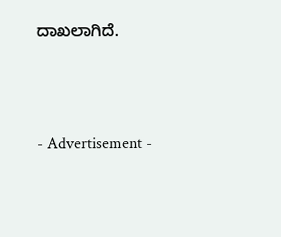ದಾಖಲಾಗಿದೆ.




- Advertisement -